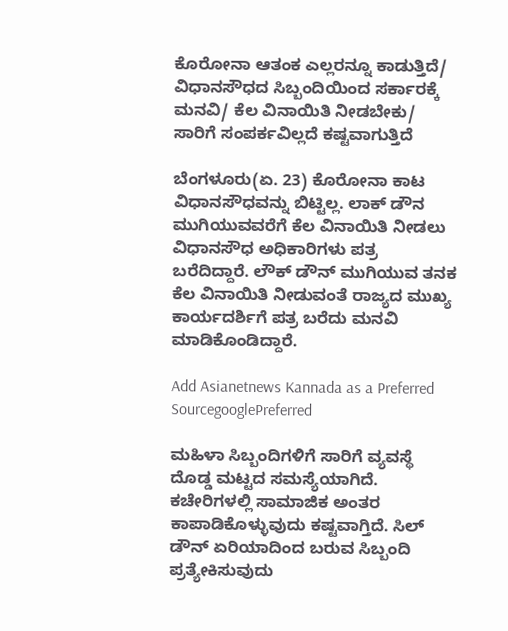ಕೊರೋನಾ ಆತಂಕ ಎಲ್ಲರನ್ನೂ ಕಾಡುತ್ತಿದೆ/ ವಿಧಾನಸೌಧದ ಸಿಬ್ಬಂದಿಯಿಂದ ಸರ್ಕಾರಕ್ಕೆ ಮನವಿ/ ಕೆಲ ವಿನಾಯಿತಿ ನೀಡಬೇಕು/ ಸಾರಿಗೆ ಸಂಪರ್ಕವಿಲ್ಲದೆ ಕಷ್ಟವಾಗುತ್ತಿದೆ

ಬೆಂಗಳೂರು(ಏ. 23) ಕೊರೋನಾ ಕಾಟ ವಿಧಾನಸೌಧವನ್ನು ಬಿಟ್ಟಿಲ್ಲ. ಲಾಕ್ ಡೌನ ಮುಗಿಯುವವರೆಗೆ ಕೆಲ ವಿನಾಯಿತಿ ನೀಡಲು ವಿಧಾನಸೌಧ ಅಧಿಕಾರಿಗಳು ಪತ್ರ ಬರೆದಿದ್ದಾರೆ. ಲೌಕ್ ಡೌನ್ ಮುಗಿಯುವ ತನಕ ಕೆಲ ವಿನಾಯಿತಿ ನೀಡುವಂತೆ ರಾಜ್ಯದ ಮುಖ್ಯ ಕಾರ್ಯದರ್ಶಿಗೆ ಪತ್ರ ಬರೆದು ಮನವಿ ಮಾಡಿಕೊಂಡಿದ್ದಾರೆ.

Add Asianetnews Kannada as a Preferred SourcegooglePreferred

ಮಹಿಳಾ ಸಿಬ್ಬಂದಿಗಳಿಗೆ ಸಾರಿಗೆ ವ್ಯವಸ್ಥೆ ದೊಡ್ಡ ಮಟ್ಟದ ಸಮಸ್ಯೆಯಾಗಿದೆ. ಕಚೇರಿಗಳಲ್ಲಿ ಸಾಮಾಜಿಕ ಅಂತರ ಕಾಪಾಡಿಕೊಳ್ಳುವುದು ಕಷ್ಟವಾಗ್ತಿದೆ. ಸಿಲ್ ಡೌನ್ ಏರಿಯಾದಿಂದ ಬರುವ ಸಿಬ್ಬಂದಿ ಪ್ರತ್ಯೇಕಿಸುವುದು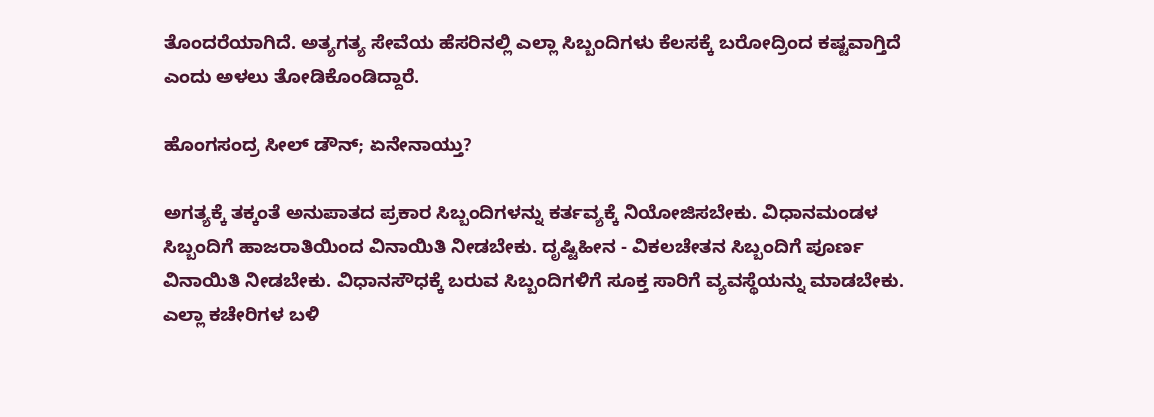ತೊಂದರೆಯಾಗಿದೆ. ಅತ್ಯಗತ್ಯ ಸೇವೆಯ ಹೆಸರಿನಲ್ಲಿ ಎಲ್ಲಾ ಸಿಬ್ಬಂದಿಗಳು ಕೆಲಸಕ್ಕೆ ಬರೋದ್ರಿಂದ ಕಷ್ಟವಾಗ್ತಿದೆ ಎಂದು ಅಳಲು ತೋಡಿಕೊಂಡಿದ್ದಾರೆ.

ಹೊಂಗಸಂದ್ರ ಸೀಲ್ ಡೌನ್; ಏನೇನಾಯ್ತು?

ಅಗತ್ಯಕ್ಕೆ ತಕ್ಕಂತೆ ಅನುಪಾತದ ಪ್ರಕಾರ ಸಿಬ್ಬಂದಿಗಳನ್ನು ಕರ್ತವ್ಯಕ್ಕೆ ನಿಯೋಜಿಸಬೇಕು. ವಿಧಾನಮಂಡಳ ಸಿಬ್ಬಂದಿಗೆ ಹಾಜರಾತಿಯಿಂದ ವಿನಾಯಿತಿ ನೀಡಬೇಕು. ದೃಷ್ಟಿಹೀನ - ವಿಕಲಚೇತನ ಸಿಬ್ಬಂದಿಗೆ ಪೂರ್ಣ ವಿನಾಯಿತಿ ನೀಡಬೇಕು. ವಿಧಾನಸೌಧಕ್ಕೆ ಬರುವ ಸಿಬ್ಬಂದಿಗಳಿಗೆ ಸೂಕ್ತ ಸಾರಿಗೆ ವ್ಯವಸ್ಥೆಯನ್ನು ಮಾಡಬೇಕು. ಎಲ್ಲಾ ಕಚೇರಿಗಳ ಬಳಿ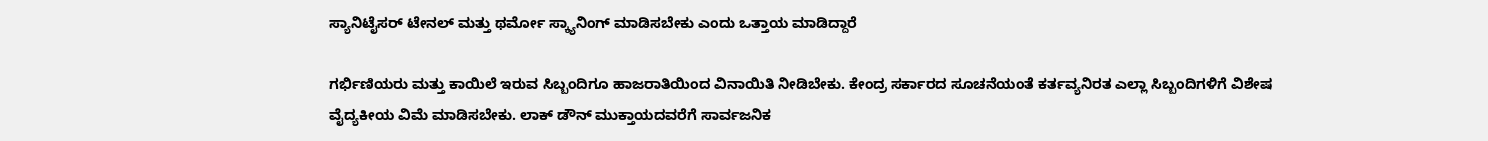ಸ್ಯಾನಿಟೈಸರ್ ಟೇನಲ್ ಮತ್ತು ಥರ್ಮೋ ಸ್ಕ್ಯಾನಿಂಗ್ ಮಾಡಿಸಬೇಕು ಎಂದು ಒತ್ತಾಯ ಮಾಡಿದ್ದಾರೆ

ಗರ್ಭಿಣಿಯರು ಮತ್ತು ಕಾಯಿಲೆ ಇರುವ ಸಿಬ್ಬಂದಿಗೂ ಹಾಜರಾತಿಯಿಂದ ವಿನಾಯಿತಿ ನೀಡಿಬೇಕು. ಕೇಂದ್ರ ಸರ್ಕಾರದ ಸೂಚನೆಯಂತೆ ಕರ್ತವ್ಯನಿರತ ಎಲ್ಲಾ ಸಿಬ್ಬಂದಿಗಳಿಗೆ ವಿಶೇಷ ವೈದ್ಯಕೀಯ ವಿಮೆ ಮಾಡಿಸಬೇಕು. ಲಾಕ್ ಡೌನ್ ಮುಕ್ತಾಯದವರೆಗೆ ಸಾರ್ವಜನಿಕ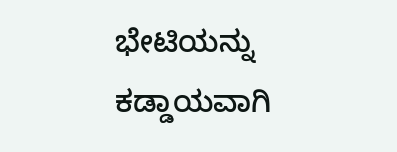ಭೇಟಿಯನ್ನು ಕಡ್ಡಾಯವಾಗಿ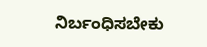ನಿರ್ಬಂಧಿಸಬೇಕು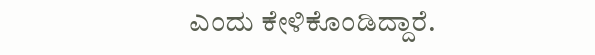ಎಂದು ಕೇಳಿಕೊಂಡಿದ್ದಾರೆ.